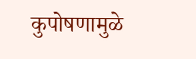कुपोषणामुळे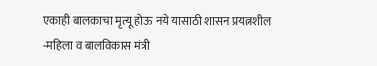एकाही बालकाचा मृत्यू होऊ नये यासाठी शासन प्रयत्नशील
-महिला व बालविकास मंत्री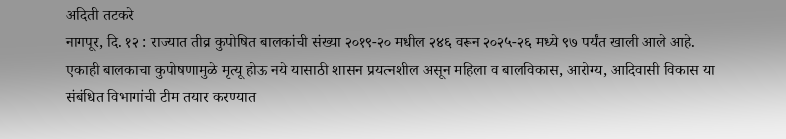अदिती तटकरे
नागपूर, दि. १२ : राज्यात तीव्र कुपोषित बालकांची संख्या २०१९-२० मधील २४६ वरून २०२५-२६ मध्ये ९७ पर्यंत खाली आले आहे. एकाही बालकाचा कुपोषणामुळे मृत्यू होऊ नये यासाठी शासन प्रयत्नशील असून महिला व बालविकास, आरोग्य, आदिवासी विकास या संबंधित विभागांची टीम तयार करण्यात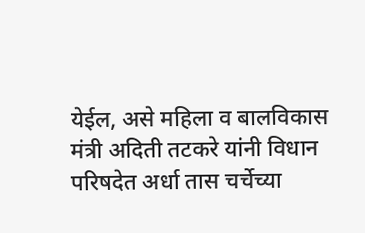येईल, असे महिला व बालविकास मंत्री अदिती तटकरे यांनी विधान परिषदेत अर्धा तास चर्चेच्या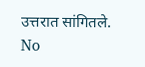उत्तरात सांगितले.
No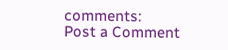comments:
Post a Comment